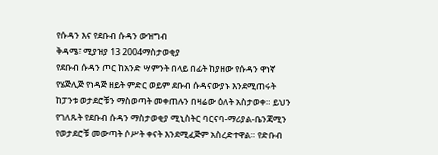የሱዳን እና የደቡብ ሱዳን ውዝግብ
ቅዳሜ፣ ሚያዝያ 13 2004ማስታወቂያ
የደቡብ ሱዳን ጦር ከአንድ ሣምንት በላይ በፊት ከያዘው የሱዳን ዋነኛ የሄጅሊጅ የነዳጅ ዘይት ምድር ወይም ደቡብ ሱዳናውያኑ እንደሚጠሩት ከፓንቱ ወታደሮቹን ማስወጣት መቀጠሉን በዛሬው ዕለት አስታወቀ። ይህን የገለጹት የደቡብ ሱዳን ማስታወቂያ ሚኒስትር ባርናባ-ማሪያል-ቤንጃሚን የወታደሮቹ መውጣት ሶሥት ቀናት እንደሚፈጅም አስረድተዋል። የድቡብ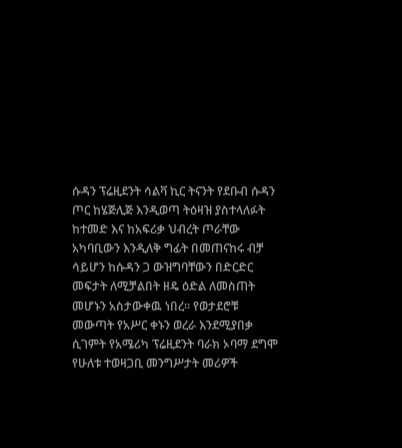ሱዳን ፕሬዚደንት ሳልቫ ኪር ትናንት የደቡብ ሱዳን ጦር ከሄጅሊጅ እንዲወጣ ትዕዛዝ ያስተላለፉት ከተመድ እና ከአፍሪቃ ህብረት ጦራቸው አካባቢውን እንዲለቅ ግፊት በመጠናከሩ ብቻ ሳይሆን ከሱዳን ጋ ውዝግባቸውን በድርድር መፍታት ለሚቻልበት ዘዴ ዕድል ለመስጠት መሆኑን አስታውቀዉ ነበረ። የወታደሮቹ መውጣት የአሥር ቀኑን ወረራ እንደሚያበቃ ሲገምት የአሜሪካ ፕሬዚደንት ባራክ ኦባማ ደግሞ የሁለቱ ተወዛጋቢ መንግሥታት መሪዎች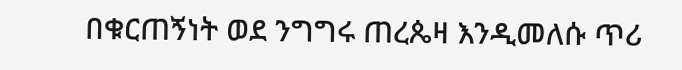በቁርጠኝነት ወደ ንግግሩ ጠረጴዛ እንዲመለሱ ጥሪ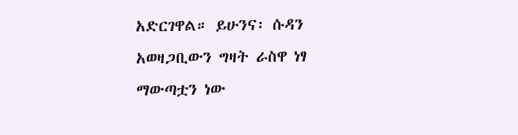አድርገዋል። ይሁንና፡ ሱዳን አወዛጋቢውን ግዛት ራስዋ ነፃ ማውጣቷን ነው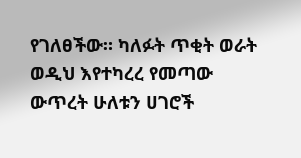የገለፀችው። ካለፉት ጥቂት ወራት ወዲህ እየተካረረ የመጣው ውጥረት ሁለቱን ሀገሮች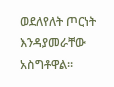ወደለየለት ጦርነት እንዳያመራቸው አስግቶዋል።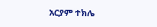አርያም ተክሌ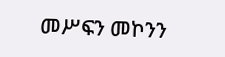መሥፍን መኮንን